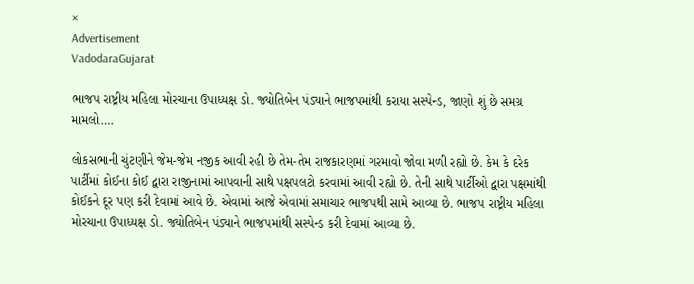×
Advertisement
VadodaraGujarat

ભાજપ રાષ્ટ્રીય મહિલા મોરચાના ઉપાધ્યક્ષ ડો. જ્યોતિબેન પંડ્યાને ભાજપમાંથી કરાયા સસ્પેન્ડ, જાણો શું છે સમગ્ર મામલો….

લોકસભાની ચુંટણીને જેમ-જેમ નજીક આવી રહી છે તેમ-તેમ રાજકારણમાં ગરમાવો જોવા મળી રહ્યો છે. કેમ કે દરેક પાર્ટીમાં કોઈના કોઈ દ્વારા રાજીનામાં આપવાની સાથે પક્ષપલટો કરવામાં આવી રહ્યો છે. તેની સાથે પાર્ટીઓ દ્વારા પક્ષમાંથી કોઈકને દૂર પણ કરી દેવામાં આવે છે. એવામાં આજે એવામાં સમાચાર ભાજપથી સામે આવ્યા છે. ભાજપ રાષ્ટ્રીય મહિલા મોરચાના ઉપાધ્યક્ષ ડો. જ્યોતિબેન પંડ્યાને ભાજપમાંથી સસ્પેન્ડ કરી દેવામાં આવ્યા છે.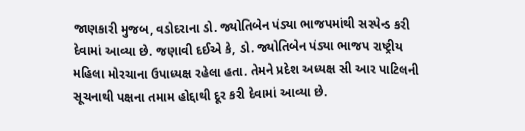જાણકારી મુજબ, વડોદરાના ડો. જ્યોતિબેન પંડ્યા ભાજપમાંથી સસ્પેન્ડ કરી દેવામાં આવ્યા છે. જણાવી દઈએ કે, ડો. જ્યોતિબેન પંડ્યા ભાજપ રાષ્ટ્રીય મહિલા મોરચાના ઉપાધ્યક્ષ રહેલા હતા. તેમને પ્રદેશ અધ્યક્ષ સી આર પાટિલની સૂચનાથી પક્ષના તમામ હોદ્દાથી દૂર કરી દેવામાં આવ્યા છે.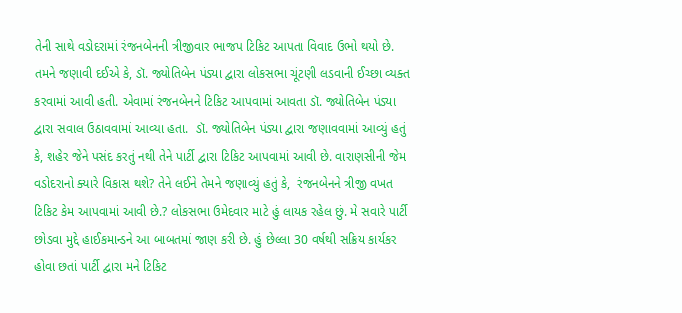તેની સાથે વડોદરામાં રંજનબેનની ત્રીજીવાર ભાજપ ટિકિટ આપતા વિવાદ ઉભો થયો છે. તમને જણાવી દઈએ કે, ડૉ. જ્યોતિબેન પંડ્યા દ્વારા લોકસભા ચૂંટણી લડવાની ઈચ્છા વ્યક્ત કરવામાં આવી હતી. એવામાં રંજનબેનને ટિકિટ આપવામાં આવતા ડૉ. જ્યોતિબેન પંડ્યા દ્વારા સવાલ ઉઠાવવામાં આવ્યા હતા.  ડૉ. જ્યોતિબેન પંડ્યા દ્વારા જણાવવામાં આવ્યું હતું કે, શહેર જેને પસંદ કરતું નથી તેને પાર્ટી દ્વારા ટિકિટ આપવામાં આવી છે. વારાણસીની જેમ વડોદરાનો ક્યારે વિકાસ થશે? તેને લઈને તેમને જણાવ્યું હતું કે,  રંજનબેનને ત્રીજી વખત ટિકિટ કેમ આપવામાં આવી છે.? લોકસભા ઉમેદવાર માટે હું લાયક રહેલ છું. મે સવારે પાર્ટી છોડવા મુદ્દે હાઈકમાન્ડને આ બાબતમાં જાણ કરી છે. હું છેલ્લા 30 વર્ષથી સક્રિય કાર્યકર હોવા છતાં પાર્ટી દ્વારા મને ટિકિટ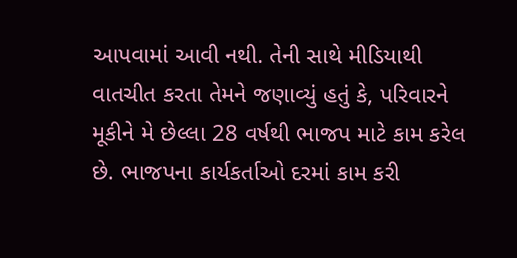આપવામાં આવી નથી. તેની સાથે મીડિયાથી વાતચીત કરતા તેમને જણાવ્યું હતું કે, પરિવારને મૂકીને મે છેલ્લા 28 વર્ષથી ભાજપ માટે કામ કરેલ છે. ભાજપના કાર્યકર્તાઓ દરમાં કામ કરી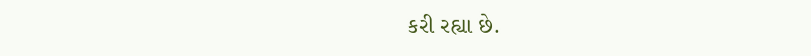કરી રહ્યા છે.